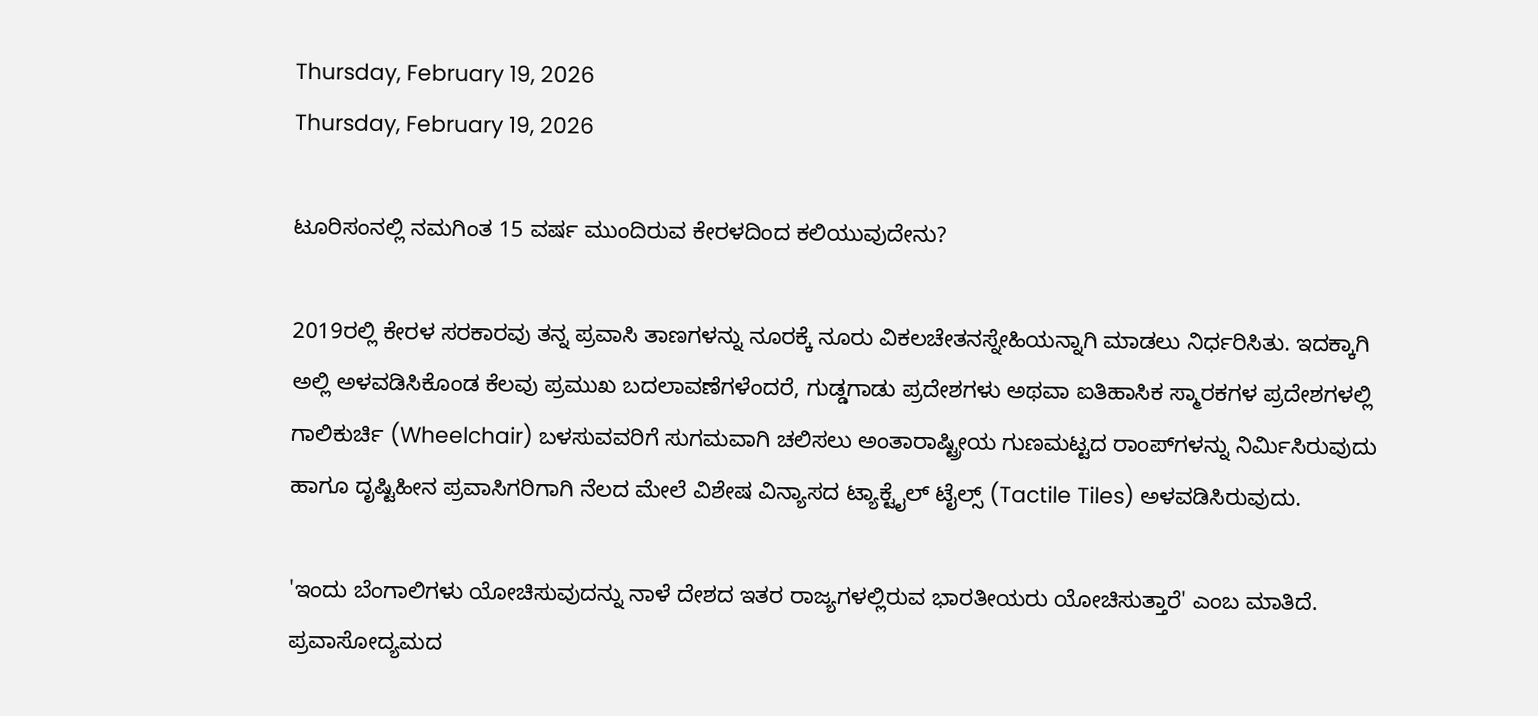Thursday, February 19, 2026
Thursday, February 19, 2026

ಟೂರಿಸಂನಲ್ಲಿ ನಮಗಿಂತ 15 ವರ್ಷ ಮುಂದಿರುವ ಕೇರಳದಿಂದ ಕಲಿಯುವುದೇನು?

2019ರಲ್ಲಿ ಕೇರಳ ಸರಕಾರವು ತನ್ನ ಪ್ರವಾಸಿ ತಾಣಗಳನ್ನು ನೂರಕ್ಕೆ ನೂರು ವಿಕಲಚೇತನಸ್ನೇಹಿಯನ್ನಾಗಿ ಮಾಡಲು ನಿರ್ಧರಿಸಿತು. ಇದಕ್ಕಾಗಿ ಅಲ್ಲಿ ಅಳವಡಿಸಿಕೊಂಡ ಕೆಲವು ಪ್ರಮುಖ ಬದಲಾವಣೆಗಳೆಂದರೆ, ಗುಡ್ಡಗಾಡು ಪ್ರದೇಶಗಳು ಅಥವಾ ಐತಿಹಾಸಿಕ ಸ್ಮಾರಕಗಳ ಪ್ರದೇಶಗಳಲ್ಲಿ ಗಾಲಿಕುರ್ಚಿ (Wheelchair) ಬಳಸುವವರಿಗೆ ಸುಗಮವಾಗಿ ಚಲಿಸಲು ಅಂತಾರಾಷ್ಟ್ರೀಯ ಗುಣಮಟ್ಟದ ರಾಂಪ್‌ಗಳನ್ನು ನಿರ್ಮಿಸಿರುವುದು ಹಾಗೂ ದೃಷ್ಟಿಹೀನ ಪ್ರವಾಸಿಗರಿಗಾಗಿ ನೆಲದ ಮೇಲೆ ವಿಶೇಷ ವಿನ್ಯಾಸದ ಟ್ಯಾಕ್ಟೈಲ್ ಟೈಲ್ಸ್ (Tactile Tiles) ಅಳವಡಿಸಿರುವುದು.

'ಇಂದು ಬೆಂಗಾಲಿಗಳು ಯೋಚಿಸುವುದನ್ನು ನಾಳೆ ದೇಶದ ಇತರ ರಾಜ್ಯಗಳಲ್ಲಿರುವ ಭಾರತೀಯರು ಯೋಚಿಸುತ್ತಾರೆ' ಎಂಬ ಮಾತಿದೆ. ಪ್ರವಾಸೋದ್ಯಮದ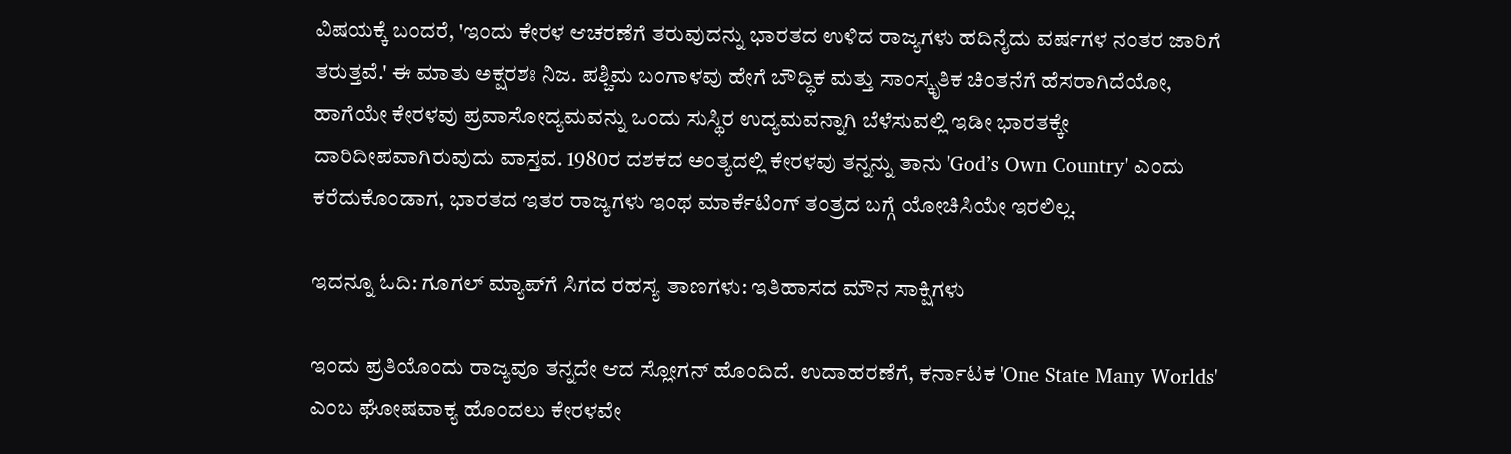ವಿಷಯಕ್ಕೆ ಬಂದರೆ, 'ಇಂದು ಕೇರಳ ಆಚರಣೆಗೆ ತರುವುದನ್ನು ಭಾರತದ ಉಳಿದ ರಾಜ್ಯಗಳು ಹದಿನೈದು ವರ್ಷಗಳ ನಂತರ ಜಾರಿಗೆ ತರುತ್ತವೆ.' ಈ ಮಾತು ಅಕ್ಷರಶಃ ನಿಜ. ಪಶ್ಚಿಮ ಬಂಗಾಳವು ಹೇಗೆ ಬೌದ್ಧಿಕ ಮತ್ತು ಸಾಂಸ್ಕೃತಿಕ ಚಿಂತನೆಗೆ ಹೆಸರಾಗಿದೆಯೋ, ಹಾಗೆಯೇ ಕೇರಳವು ಪ್ರವಾಸೋದ್ಯಮವನ್ನು ಒಂದು ಸುಸ್ಥಿರ ಉದ್ಯಮವನ್ನಾಗಿ ಬೆಳೆಸುವಲ್ಲಿ ಇಡೀ ಭಾರತಕ್ಕೇ ದಾರಿದೀಪವಾಗಿರುವುದು ವಾಸ್ತವ. 1980ರ ದಶಕದ ಅಂತ್ಯದಲ್ಲಿ ಕೇರಳವು ತನ್ನನ್ನು ತಾನು 'God’s Own Country' ಎಂದು ಕರೆದುಕೊಂಡಾಗ, ಭಾರತದ ಇತರ ರಾಜ್ಯಗಳು ಇಂಥ ಮಾರ್ಕೆಟಿಂಗ್ ತಂತ್ರದ ಬಗ್ಗೆ ಯೋಚಿಸಿಯೇ ಇರಲಿಲ್ಲ.

ಇದನ್ನೂ ಓದಿ: ಗೂಗಲ್ ಮ್ಯಾಪ್‌ಗೆ ಸಿಗದ ರಹಸ್ಯ ತಾಣಗಳು: ಇತಿಹಾಸದ ಮೌನ ಸಾಕ್ಷಿಗಳು

ಇಂದು ಪ್ರತಿಯೊಂದು ರಾಜ್ಯವೂ ತನ್ನದೇ ಆದ ಸ್ಲೋಗನ್ ಹೊಂದಿದೆ. ಉದಾಹರಣೆಗೆ, ಕರ್ನಾಟಕ 'One State Many Worlds' ಎಂಬ ಘೋಷವಾಕ್ಯ ಹೊಂದಲು ಕೇರಳವೇ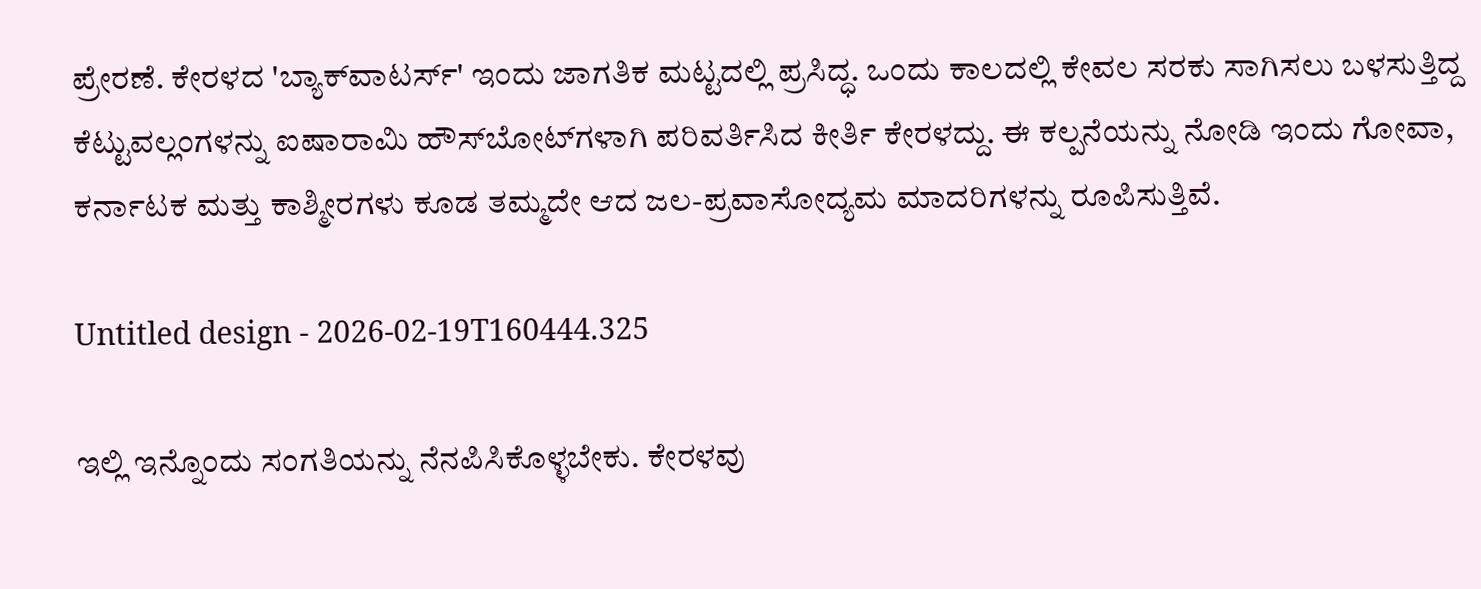ಪ್ರೇರಣೆ. ಕೇರಳದ 'ಬ್ಯಾಕ್‌ವಾಟರ್ಸ್' ಇಂದು ಜಾಗತಿಕ ಮಟ್ಟದಲ್ಲಿ ಪ್ರಸಿದ್ಧ. ಒಂದು ಕಾಲದಲ್ಲಿ ಕೇವಲ ಸರಕು ಸಾಗಿಸಲು ಬಳಸುತ್ತಿದ್ದ ಕೆಟ್ಟುವಲ್ಲಂಗಳನ್ನು ಐಷಾರಾಮಿ ಹೌಸ್‌ಬೋಟ್‌ಗಳಾಗಿ ಪರಿವರ್ತಿಸಿದ ಕೀರ್ತಿ ಕೇರಳದ್ದು. ಈ ಕಲ್ಪನೆಯನ್ನು ನೋಡಿ ಇಂದು ಗೋವಾ, ಕರ್ನಾಟಕ ಮತ್ತು ಕಾಶ್ಮೀರಗಳು ಕೂಡ ತಮ್ಮದೇ ಆದ ಜಲ-ಪ್ರವಾಸೋದ್ಯಮ ಮಾದರಿಗಳನ್ನು ರೂಪಿಸುತ್ತಿವೆ.

Untitled design - 2026-02-19T160444.325

ಇಲ್ಲಿ ಇನ್ನೊಂದು ಸಂಗತಿಯನ್ನು ನೆನಪಿಸಿಕೊಳ್ಳಬೇಕು. ಕೇರಳವು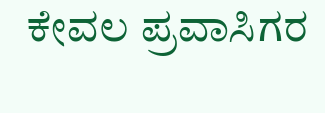ಕೇವಲ ಪ್ರವಾಸಿಗರ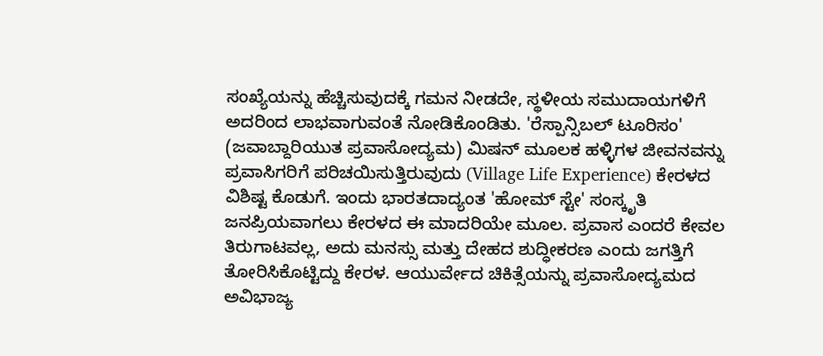ಸಂಖ್ಯೆಯನ್ನು ಹೆಚ್ಚಿಸುವುದಕ್ಕೆ ಗಮನ ನೀಡದೇ, ಸ್ಥಳೀಯ ಸಮುದಾಯಗಳಿಗೆ ಅದರಿಂದ ಲಾಭವಾಗುವಂತೆ ನೋಡಿಕೊಂಡಿತು. 'ರೆಸ್ಪಾನ್ಸಿಬಲ್ ಟೂರಿಸಂ' (ಜವಾಬ್ದಾರಿಯುತ ಪ್ರವಾಸೋದ್ಯಮ) ಮಿಷನ್ ಮೂಲಕ ಹಳ್ಳಿಗಳ ಜೀವನವನ್ನು ಪ್ರವಾಸಿಗರಿಗೆ ಪರಿಚಯಿಸುತ್ತಿರುವುದು (Village Life Experience) ಕೇರಳದ ವಿಶಿಷ್ಟ ಕೊಡುಗೆ. ಇಂದು ಭಾರತದಾದ್ಯಂತ 'ಹೋಮ್ ಸ್ಟೇ' ಸಂಸ್ಕೃತಿ ಜನಪ್ರಿಯವಾಗಲು ಕೇರಳದ ಈ ಮಾದರಿಯೇ ಮೂಲ. ಪ್ರವಾಸ ಎಂದರೆ ಕೇವಲ ತಿರುಗಾಟವಲ್ಲ, ಅದು ಮನಸ್ಸು ಮತ್ತು ದೇಹದ ಶುದ್ಧೀಕರಣ ಎಂದು ಜಗತ್ತಿಗೆ ತೋರಿಸಿಕೊಟ್ಟಿದ್ದು ಕೇರಳ. ಆಯುರ್ವೇದ ಚಿಕಿತ್ಸೆಯನ್ನು ಪ್ರವಾಸೋದ್ಯಮದ ಅವಿಭಾಜ್ಯ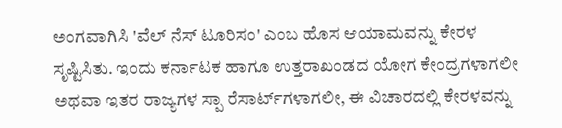ಅಂಗವಾಗಿಸಿ 'ವೆಲ್ ನೆಸ್ ಟೂರಿಸಂ' ಎಂಬ ಹೊಸ ಆಯಾಮವನ್ನು ಕೇರಳ ಸೃಷ್ಟಿಸಿತು. ಇಂದು ಕರ್ನಾಟಕ ಹಾಗೂ ಉತ್ತರಾಖಂಡದ ಯೋಗ ಕೇಂದ್ರಗಳಾಗಲೀ ಅಥವಾ ಇತರ ರಾಜ್ಯಗಳ ಸ್ಪಾ ರೆಸಾರ್ಟ್‌ಗಳಾಗಲೀ, ಈ ವಿಚಾರದಲ್ಲಿ ಕೇರಳವನ್ನು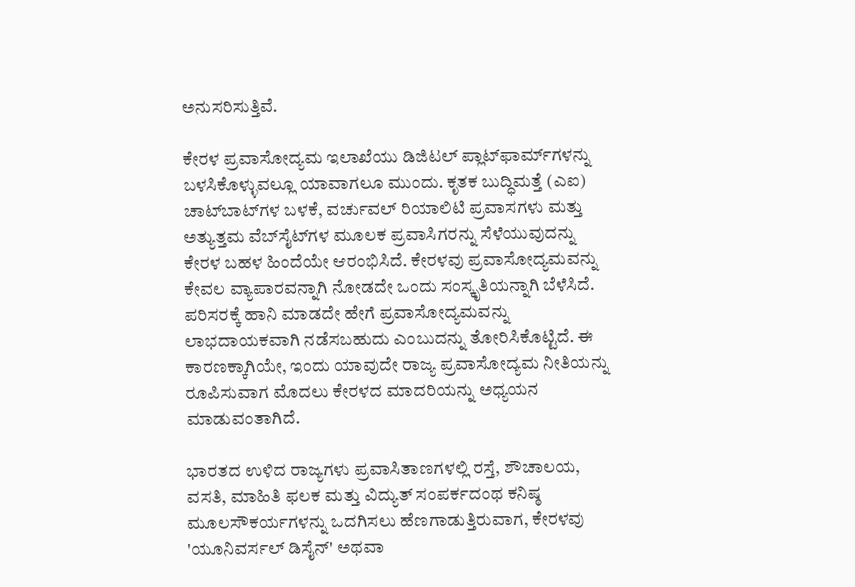ಅನುಸರಿಸುತ್ತಿವೆ.

ಕೇರಳ ಪ್ರವಾಸೋದ್ಯಮ ಇಲಾಖೆಯು ಡಿಜಿಟಲ್ ಪ್ಲಾಟ್‌ಫಾರ್ಮ್‌ಗಳನ್ನು ಬಳಸಿಕೊಳ್ಳುವಲ್ಲೂ ಯಾವಾಗಲೂ ಮುಂದು. ಕೃತಕ ಬುದ್ಧಿಮತ್ತೆ (ಎಐ) ಚಾಟ್‌ಬಾಟ್‌ಗಳ ಬಳಕೆ, ವರ್ಚುವಲ್ ರಿಯಾಲಿಟಿ ಪ್ರವಾಸಗಳು ಮತ್ತು ಅತ್ಯುತ್ತಮ ವೆಬ್‌ಸೈಟ್‌ಗಳ ಮೂಲಕ ಪ್ರವಾಸಿಗರನ್ನು ಸೆಳೆಯುವುದನ್ನು ಕೇರಳ ಬಹಳ ಹಿಂದೆಯೇ ಆರಂಭಿಸಿದೆ. ಕೇರಳವು ಪ್ರವಾಸೋದ್ಯಮವನ್ನು ಕೇವಲ ವ್ಯಾಪಾರವನ್ನಾಗಿ ನೋಡದೇ ಒಂದು ಸಂಸ್ಕೃತಿಯನ್ನಾಗಿ ಬೆಳೆಸಿದೆ. ಪರಿಸರಕ್ಕೆ ಹಾನಿ ಮಾಡದೇ ಹೇಗೆ ಪ್ರವಾಸೋದ್ಯಮವನ್ನು ಲಾಭದಾಯಕವಾಗಿ ನಡೆಸಬಹುದು ಎಂಬುದನ್ನು ತೋರಿಸಿಕೊಟ್ಟಿದೆ. ಈ ಕಾರಣಕ್ಕಾಗಿಯೇ, ಇಂದು ಯಾವುದೇ ರಾಜ್ಯ ಪ್ರವಾಸೋದ್ಯಮ ನೀತಿಯನ್ನು ರೂಪಿಸುವಾಗ ಮೊದಲು ಕೇರಳದ ಮಾದರಿಯನ್ನು ಅಧ್ಯಯನ ಮಾಡುವಂತಾಗಿದೆ.

ಭಾರತದ ಉಳಿದ ರಾಜ್ಯಗಳು ಪ್ರವಾಸಿತಾಣಗಳಲ್ಲಿ ರಸ್ತೆ, ಶೌಚಾಲಯ, ವಸತಿ, ಮಾಹಿತಿ ಫಲಕ ಮತ್ತು ವಿದ್ಯುತ್‌ ಸಂಪರ್ಕದಂಥ ಕನಿಷ್ಠ ಮೂಲಸೌಕರ್ಯಗಳನ್ನು ಒದಗಿಸಲು ಹೆಣಗಾಡುತ್ತಿರುವಾಗ, ಕೇರಳವು 'ಯೂನಿವರ್ಸಲ್ ಡಿಸೈನ್' ಅಥವಾ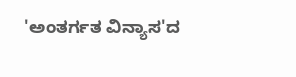'ಅಂತರ್ಗತ ವಿನ್ಯಾಸ'ದ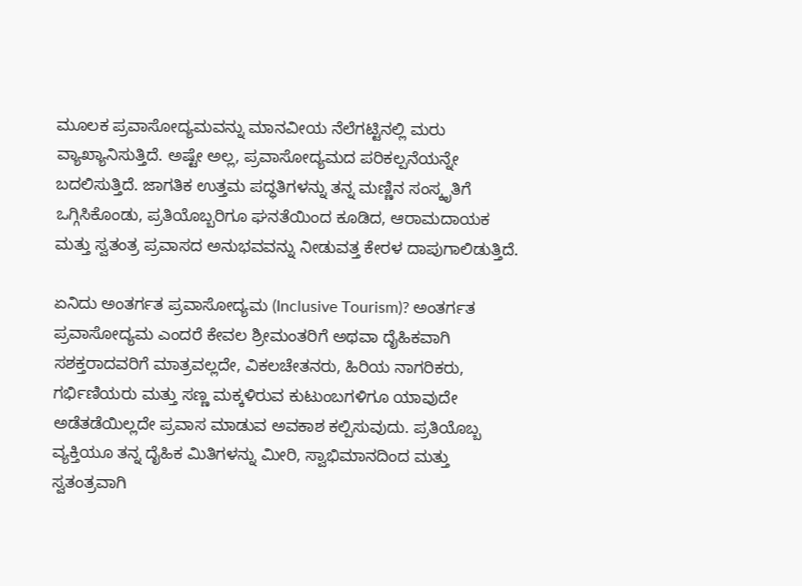ಮೂಲಕ ಪ್ರವಾಸೋದ್ಯಮವನ್ನು ಮಾನವೀಯ ನೆಲೆಗಟ್ಟಿನಲ್ಲಿ ಮರು ವ್ಯಾಖ್ಯಾನಿಸುತ್ತಿದೆ. ಅಷ್ಟೇ ಅಲ್ಲ, ಪ್ರವಾಸೋದ್ಯಮದ ಪರಿಕಲ್ಪನೆಯನ್ನೇ ಬದಲಿಸುತ್ತಿದೆ. ಜಾಗತಿಕ ಉತ್ತಮ ಪದ್ಧತಿಗಳನ್ನು ತನ್ನ ಮಣ್ಣಿನ ಸಂಸ್ಕೃತಿಗೆ ಒಗ್ಗಿಸಿಕೊಂಡು, ಪ್ರತಿಯೊಬ್ಬರಿಗೂ ಘನತೆಯಿಂದ ಕೂಡಿದ, ಆರಾಮದಾಯಕ ಮತ್ತು ಸ್ವತಂತ್ರ ಪ್ರವಾಸದ ಅನುಭವವನ್ನು ನೀಡುವತ್ತ ಕೇರಳ ದಾಪುಗಾಲಿಡುತ್ತಿದೆ.

ಏನಿದು ಅಂತರ್ಗತ ಪ್ರವಾಸೋದ್ಯಮ (Inclusive Tourism)? ಅಂತರ್ಗತ ಪ್ರವಾಸೋದ್ಯಮ ಎಂದರೆ ಕೇವಲ ಶ್ರೀಮಂತರಿಗೆ ಅಥವಾ ದೈಹಿಕವಾಗಿ ಸಶಕ್ತರಾದವರಿಗೆ ಮಾತ್ರವಲ್ಲದೇ, ವಿಕಲಚೇತನರು, ಹಿರಿಯ ನಾಗರಿಕರು, ಗರ್ಭಿಣಿಯರು ಮತ್ತು ಸಣ್ಣ ಮಕ್ಕಳಿರುವ ಕುಟುಂಬಗಳಿಗೂ ಯಾವುದೇ ಅಡೆತಡೆಯಿಲ್ಲದೇ ಪ್ರವಾಸ ಮಾಡುವ ಅವಕಾಶ ಕಲ್ಪಿಸುವುದು. ಪ್ರತಿಯೊಬ್ಬ ವ್ಯಕ್ತಿಯೂ ತನ್ನ ದೈಹಿಕ ಮಿತಿಗಳನ್ನು ಮೀರಿ, ಸ್ವಾಭಿಮಾನದಿಂದ ಮತ್ತು ಸ್ವತಂತ್ರವಾಗಿ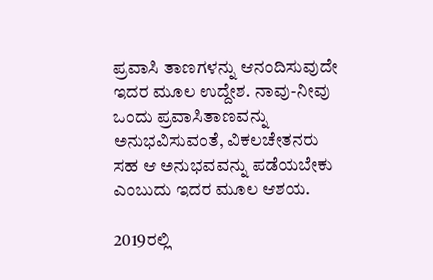ಪ್ರವಾಸಿ ತಾಣಗಳನ್ನು ಆನಂದಿಸುವುದೇ ಇದರ ಮೂಲ ಉದ್ದೇಶ. ನಾವು-ನೀವು ಒಂದು ಪ್ರವಾಸಿತಾಣವನ್ನು ಅನುಭವಿಸುವಂತೆ, ವಿಕಲಚೇತನರು ಸಹ ಆ ಅನುಭವವನ್ನು ಪಡೆಯಬೇಕು ಎಂಬುದು ಇದರ ಮೂಲ ಆಶಯ.

2019ರಲ್ಲಿ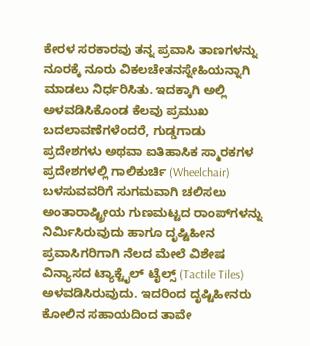ಕೇರಳ ಸರಕಾರವು ತನ್ನ ಪ್ರವಾಸಿ ತಾಣಗಳನ್ನು ನೂರಕ್ಕೆ ನೂರು ವಿಕಲಚೇತನಸ್ನೇಹಿಯನ್ನಾಗಿ ಮಾಡಲು ನಿರ್ಧರಿಸಿತು. ಇದಕ್ಕಾಗಿ ಅಲ್ಲಿ ಅಳವಡಿಸಿಕೊಂಡ ಕೆಲವು ಪ್ರಮುಖ ಬದಲಾವಣೆಗಳೆಂದರೆ, ಗುಡ್ಡಗಾಡು ಪ್ರದೇಶಗಳು ಅಥವಾ ಐತಿಹಾಸಿಕ ಸ್ಮಾರಕಗಳ ಪ್ರದೇಶಗಳಲ್ಲಿ ಗಾಲಿಕುರ್ಚಿ (Wheelchair) ಬಳಸುವವರಿಗೆ ಸುಗಮವಾಗಿ ಚಲಿಸಲು ಅಂತಾರಾಷ್ಟ್ರೀಯ ಗುಣಮಟ್ಟದ ರಾಂಪ್‌ಗಳನ್ನು ನಿರ್ಮಿಸಿರುವುದು ಹಾಗೂ ದೃಷ್ಟಿಹೀನ ಪ್ರವಾಸಿಗರಿಗಾಗಿ ನೆಲದ ಮೇಲೆ ವಿಶೇಷ ವಿನ್ಯಾಸದ ಟ್ಯಾಕ್ಟೈಲ್ ಟೈಲ್ಸ್ (Tactile Tiles) ಅಳವಡಿಸಿರುವುದು. ಇದರಿಂದ ದೃಷ್ಟಿಹೀನರು ಕೋಲಿನ ಸಹಾಯದಿಂದ ತಾವೇ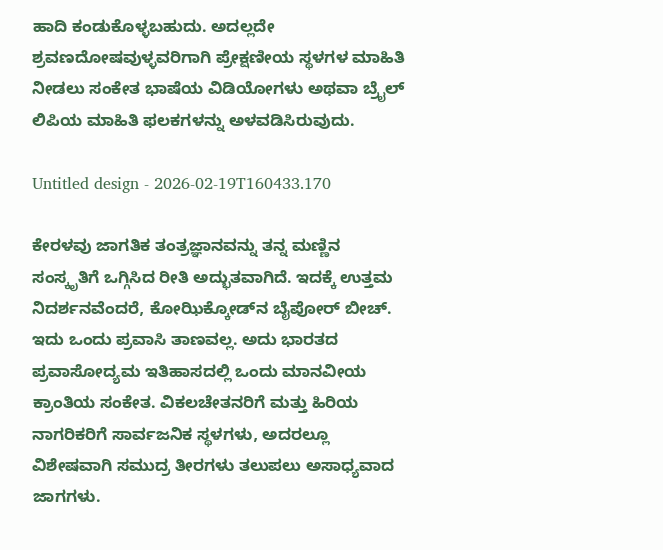ಹಾದಿ ಕಂಡುಕೊಳ್ಳಬಹುದು. ಅದಲ್ಲದೇ ಶ್ರವಣದೋಷವುಳ್ಳವರಿಗಾಗಿ ಪ್ರೇಕ್ಷಣೀಯ ಸ್ಥಳಗಳ ಮಾಹಿತಿ ನೀಡಲು ಸಂಕೇತ ಭಾಷೆಯ ವಿಡಿಯೋಗಳು ಅಥವಾ ಬ್ರೈಲ್ ಲಿಪಿಯ ಮಾಹಿತಿ ಫಲಕಗಳನ್ನು ಅಳವಡಿಸಿರುವುದು.

Untitled design - 2026-02-19T160433.170

ಕೇರಳವು ಜಾಗತಿಕ ತಂತ್ರಜ್ಞಾನವನ್ನು ತನ್ನ ಮಣ್ಣಿನ ಸಂಸ್ಕೃತಿಗೆ ಒಗ್ಗಿಸಿದ ರೀತಿ ಅದ್ಭುತವಾಗಿದೆ. ಇದಕ್ಕೆ ಉತ್ತಮ ನಿದರ್ಶನವೆಂದರೆ, ಕೋಝಿಕ್ಕೋಡ್‌ನ ಬೈಪೋರ್ ಬೀಚ್. ಇದು ಒಂದು ಪ್ರವಾಸಿ ತಾಣವಲ್ಲ. ಅದು ಭಾರತದ ಪ್ರವಾಸೋದ್ಯಮ ಇತಿಹಾಸದಲ್ಲಿ ಒಂದು ಮಾನವೀಯ ಕ್ರಾಂತಿಯ ಸಂಕೇತ. ವಿಕಲಚೇತನರಿಗೆ ಮತ್ತು ಹಿರಿಯ ನಾಗರಿಕರಿಗೆ ಸಾರ್ವಜನಿಕ ಸ್ಥಳಗಳು, ಅದರಲ್ಲೂ ವಿಶೇಷವಾಗಿ ಸಮುದ್ರ ತೀರಗಳು ತಲುಪಲು ಅಸಾಧ್ಯವಾದ ಜಾಗಗಳು.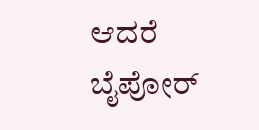ಆದರೆ ಬೈಪೋರ್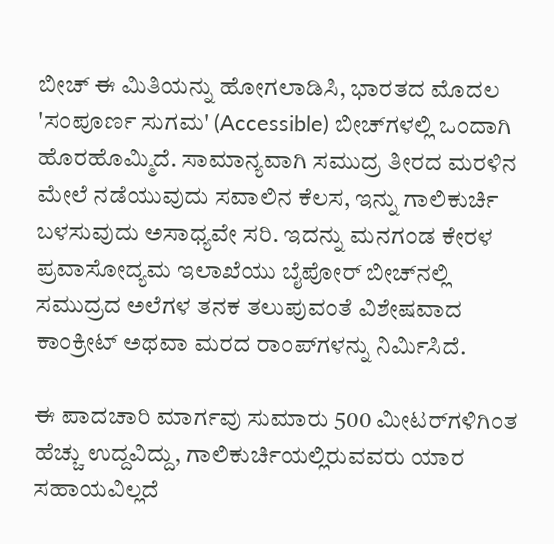ಬೀಚ್ ಈ ಮಿತಿಯನ್ನು ಹೋಗಲಾಡಿಸಿ, ಭಾರತದ ಮೊದಲ 'ಸಂಪೂರ್ಣ ಸುಗಮ' (Accessible) ಬೀಚ್‌ಗಳಲ್ಲಿ ಒಂದಾಗಿ ಹೊರಹೊಮ್ಮಿದೆ. ಸಾಮಾನ್ಯವಾಗಿ ಸಮುದ್ರ ತೀರದ ಮರಳಿನ ಮೇಲೆ ನಡೆಯುವುದು ಸವಾಲಿನ ಕೆಲಸ, ಇನ್ನು ಗಾಲಿಕುರ್ಚಿ ಬಳಸುವುದು ಅಸಾಧ್ಯವೇ ಸರಿ. ಇದನ್ನು ಮನಗಂಡ ಕೇರಳ ಪ್ರವಾಸೋದ್ಯಮ ಇಲಾಖೆಯು ಬೈಪೋರ್ ಬೀಚ್‌ನಲ್ಲಿ ಸಮುದ್ರದ ಅಲೆಗಳ ತನಕ ತಲುಪುವಂತೆ ವಿಶೇಷವಾದ ಕಾಂಕ್ರೀಟ್ ಅಥವಾ ಮರದ ರಾಂಪ್‌ಗಳನ್ನು ನಿರ್ಮಿಸಿದೆ.

ಈ ಪಾದಚಾರಿ ಮಾರ್ಗವು ಸುಮಾರು 500 ಮೀಟರ್‌ಗಳಿಗಿಂತ ಹೆಚ್ಚು ಉದ್ದವಿದ್ದು, ಗಾಲಿಕುರ್ಚಿಯಲ್ಲಿರುವವರು ಯಾರ ಸಹಾಯವಿಲ್ಲದೆ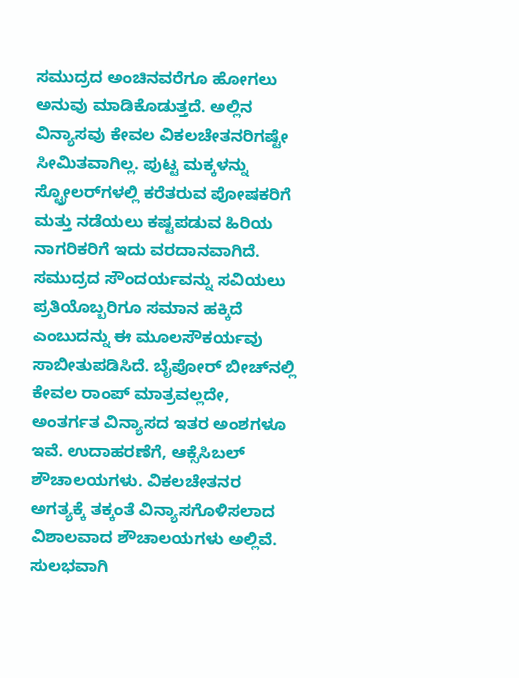ಸಮುದ್ರದ ಅಂಚಿನವರೆಗೂ ಹೋಗಲು ಅನುವು ಮಾಡಿಕೊಡುತ್ತದೆ. ಅಲ್ಲಿನ ವಿನ್ಯಾಸವು ಕೇವಲ ವಿಕಲಚೇತನರಿಗಷ್ಟೇ ಸೀಮಿತವಾಗಿಲ್ಲ. ಪುಟ್ಟ ಮಕ್ಕಳನ್ನು ಸ್ಟ್ರೋಲರ್‌ಗಳಲ್ಲಿ ಕರೆತರುವ ಪೋಷಕರಿಗೆ ಮತ್ತು ನಡೆಯಲು ಕಷ್ಟಪಡುವ ಹಿರಿಯ ನಾಗರಿಕರಿಗೆ ಇದು ವರದಾನವಾಗಿದೆ. ಸಮುದ್ರದ ಸೌಂದರ್ಯವನ್ನು ಸವಿಯಲು ಪ್ರತಿಯೊಬ್ಬರಿಗೂ ಸಮಾನ ಹಕ್ಕಿದೆ ಎಂಬುದನ್ನು ಈ ಮೂಲಸೌಕರ್ಯವು ಸಾಬೀತುಪಡಿಸಿದೆ. ಬೈಪೋರ್ ಬೀಚ್‌ನಲ್ಲಿ ಕೇವಲ ರಾಂಪ್ ಮಾತ್ರವಲ್ಲದೇ, ಅಂತರ್ಗತ ವಿನ್ಯಾಸದ ಇತರ ಅಂಶಗಳೂ ಇವೆ. ಉದಾಹರಣೆಗೆ, ಆಕ್ಸೆಸಿಬಲ್ ಶೌಚಾಲಯಗಳು. ವಿಕಲಚೇತನರ ಅಗತ್ಯಕ್ಕೆ ತಕ್ಕಂತೆ ವಿನ್ಯಾಸಗೊಳಿಸಲಾದ ವಿಶಾಲವಾದ ಶೌಚಾಲಯಗಳು ಅಲ್ಲಿವೆ. ಸುಲಭವಾಗಿ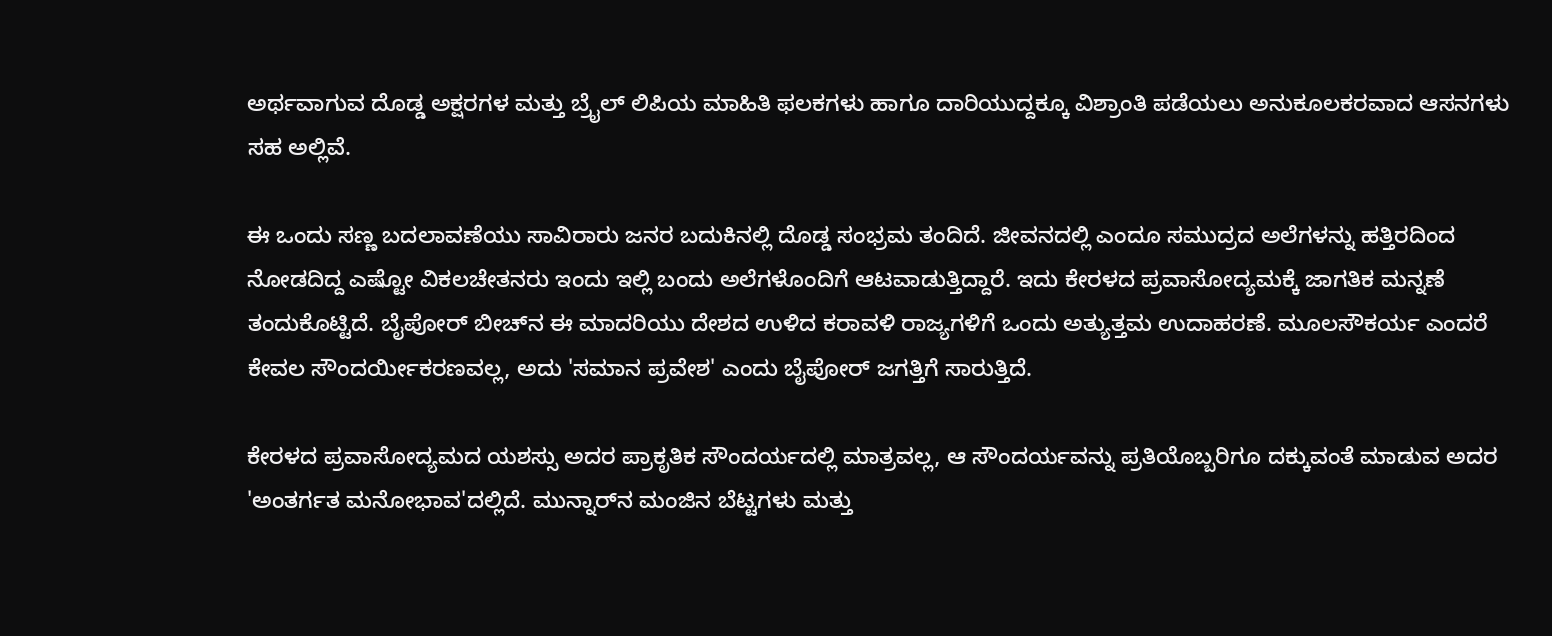ಅರ್ಥವಾಗುವ ದೊಡ್ಡ ಅಕ್ಷರಗಳ ಮತ್ತು ಬ್ರೈಲ್ ಲಿಪಿಯ ಮಾಹಿತಿ ಫಲಕಗಳು ಹಾಗೂ ದಾರಿಯುದ್ದಕ್ಕೂ ವಿಶ್ರಾಂತಿ ಪಡೆಯಲು ಅನುಕೂಲಕರವಾದ ಆಸನಗಳು ಸಹ ಅಲ್ಲಿವೆ.

ಈ ಒಂದು ಸಣ್ಣ ಬದಲಾವಣೆಯು ಸಾವಿರಾರು ಜನರ ಬದುಕಿನಲ್ಲಿ ದೊಡ್ಡ ಸಂಭ್ರಮ ತಂದಿದೆ. ಜೀವನದಲ್ಲಿ ಎಂದೂ ಸಮುದ್ರದ ಅಲೆಗಳನ್ನು ಹತ್ತಿರದಿಂದ ನೋಡದಿದ್ದ ಎಷ್ಟೋ ವಿಕಲಚೇತನರು ಇಂದು ಇಲ್ಲಿ ಬಂದು ಅಲೆಗಳೊಂದಿಗೆ ಆಟವಾಡುತ್ತಿದ್ದಾರೆ. ಇದು ಕೇರಳದ ಪ್ರವಾಸೋದ್ಯಮಕ್ಕೆ ಜಾಗತಿಕ ಮನ್ನಣೆ ತಂದುಕೊಟ್ಟಿದೆ. ಬೈಪೋರ್ ಬೀಚ್‌ನ ಈ ಮಾದರಿಯು ದೇಶದ ಉಳಿದ ಕರಾವಳಿ ರಾಜ್ಯಗಳಿಗೆ ಒಂದು ಅತ್ಯುತ್ತಮ ಉದಾಹರಣೆ. ಮೂಲಸೌಕರ್ಯ ಎಂದರೆ ಕೇವಲ ಸೌಂದರ್ಯೀಕರಣವಲ್ಲ, ಅದು 'ಸಮಾನ ಪ್ರವೇಶ' ಎಂದು ಬೈಪೋರ್ ಜಗತ್ತಿಗೆ ಸಾರುತ್ತಿದೆ.

ಕೇರಳದ ಪ್ರವಾಸೋದ್ಯಮದ ಯಶಸ್ಸು ಅದರ ಪ್ರಾಕೃತಿಕ ಸೌಂದರ್ಯದಲ್ಲಿ ಮಾತ್ರವಲ್ಲ, ಆ ಸೌಂದರ್ಯವನ್ನು ಪ್ರತಿಯೊಬ್ಬರಿಗೂ ದಕ್ಕುವಂತೆ ಮಾಡುವ ಅದರ 'ಅಂತರ್ಗತ ಮನೋಭಾವ'ದಲ್ಲಿದೆ. ಮುನ್ನಾರ್‌ನ ಮಂಜಿನ ಬೆಟ್ಟಗಳು ಮತ್ತು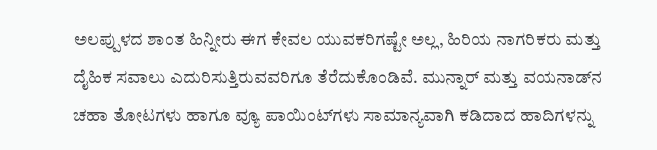ಅಲಪ್ಪುಳದ ಶಾಂತ ಹಿನ್ನೀರು ಈಗ ಕೇವಲ ಯುವಕರಿಗಷ್ಟೇ ಅಲ್ಲ, ಹಿರಿಯ ನಾಗರಿಕರು ಮತ್ತು ದೈಹಿಕ ಸವಾಲು ಎದುರಿಸುತ್ತಿರುವವರಿಗೂ ತೆರೆದುಕೊಂಡಿವೆ. ಮುನ್ನಾರ್ ಮತ್ತು ವಯನಾಡ್‌ನ ಚಹಾ ತೋಟಗಳು ಹಾಗೂ ವ್ಯೂ ಪಾಯಿಂಟ್‌ಗಳು ಸಾಮಾನ್ಯವಾಗಿ ಕಡಿದಾದ ಹಾದಿಗಳನ್ನು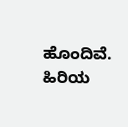ಹೊಂದಿವೆ. ಹಿರಿಯ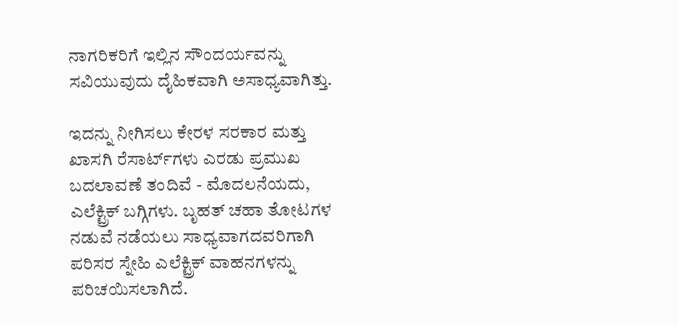ನಾಗರಿಕರಿಗೆ ಇಲ್ಲಿನ ಸೌಂದರ್ಯವನ್ನು ಸವಿಯುವುದು ದೈಹಿಕವಾಗಿ ಅಸಾಧ್ಯವಾಗಿತ್ತು.

ಇದನ್ನು ನೀಗಿಸಲು ಕೇರಳ ಸರಕಾರ ಮತ್ತು ಖಾಸಗಿ ರೆಸಾರ್ಟ್‌ಗಳು ಎರಡು ಪ್ರಮುಖ ಬದಲಾವಣೆ ತಂದಿವೆ - ಮೊದಲನೆಯದು, ಎಲೆಕ್ಟ್ರಿಕ್ ಬಗ್ಗಿಗಳು. ಬೃಹತ್ ಚಹಾ ತೋಟಗಳ ನಡುವೆ ನಡೆಯಲು ಸಾಧ್ಯವಾಗದವರಿಗಾಗಿ ಪರಿಸರ ಸ್ನೇಹಿ ಎಲೆಕ್ಟ್ರಿಕ್ ವಾಹನಗಳನ್ನು ಪರಿಚಯಿಸಲಾಗಿದೆ.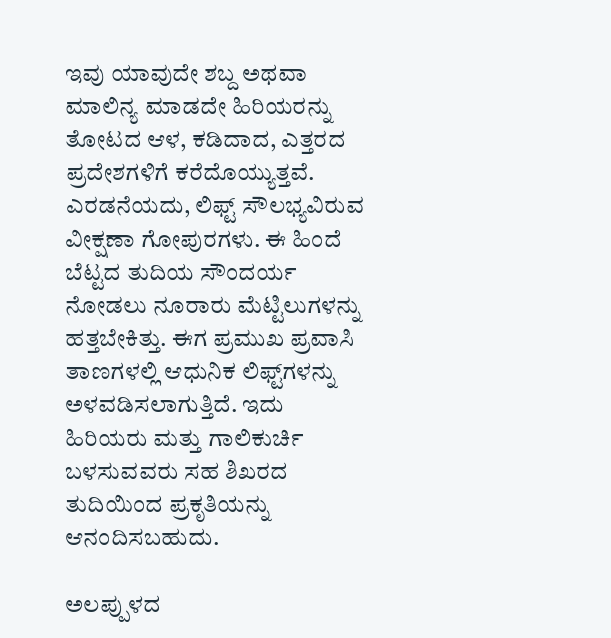ಇವು ಯಾವುದೇ ಶಬ್ದ ಅಥವಾ ಮಾಲಿನ್ಯ ಮಾಡದೇ ಹಿರಿಯರನ್ನು ತೋಟದ ಆಳ, ಕಡಿದಾದ, ಎತ್ತರದ ಪ್ರದೇಶಗಳಿಗೆ ಕರೆದೊಯ್ಯುತ್ತವೆ. ಎರಡನೆಯದು, ಲಿಫ್ಟ್ ಸೌಲಭ್ಯವಿರುವ ವೀಕ್ಷಣಾ ಗೋಪುರಗಳು. ಈ ಹಿಂದೆ ಬೆಟ್ಟದ ತುದಿಯ ಸೌಂದರ್ಯ ನೋಡಲು ನೂರಾರು ಮೆಟ್ಟಿಲುಗಳನ್ನು ಹತ್ತಬೇಕಿತ್ತು. ಈಗ ಪ್ರಮುಖ ಪ್ರವಾಸಿ ತಾಣಗಳಲ್ಲಿ ಆಧುನಿಕ ಲಿಫ್ಟ್‌ಗಳನ್ನು ಅಳವಡಿಸಲಾಗುತ್ತಿದೆ. ಇದು ಹಿರಿಯರು ಮತ್ತು ಗಾಲಿಕುರ್ಚಿ ಬಳಸುವವರು ಸಹ ಶಿಖರದ ತುದಿಯಿಂದ ಪ್ರಕೃತಿಯನ್ನು ಆನಂದಿಸಬಹುದು.

ಅಲಪ್ಪುಳದ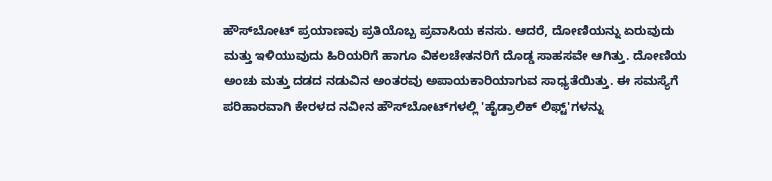ಹೌಸ್‌ಬೋಟ್ ಪ್ರಯಾಣವು ಪ್ರತಿಯೊಬ್ಬ ಪ್ರವಾಸಿಯ ಕನಸು. ಆದರೆ, ದೋಣಿಯನ್ನು ಏರುವುದು ಮತ್ತು ಇಳಿಯುವುದು ಹಿರಿಯರಿಗೆ ಹಾಗೂ ವಿಕಲಚೇತನರಿಗೆ ದೊಡ್ಡ ಸಾಹಸವೇ ಆಗಿತ್ತು. ದೋಣಿಯ ಅಂಚು ಮತ್ತು ದಡದ ನಡುವಿನ ಅಂತರವು ಅಪಾಯಕಾರಿಯಾಗುವ ಸಾಧ್ಯತೆಯಿತ್ತು. ಈ ಸಮಸ್ಯೆಗೆ ಪರಿಹಾರವಾಗಿ ಕೇರಳದ ನವೀನ ಹೌಸ್‌ಬೋಟ್‌ಗಳಲ್ಲಿ 'ಹೈಡ್ರಾಲಿಕ್ ಲಿಫ್ಟ್'ಗಳನ್ನು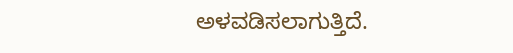ಅಳವಡಿಸಲಾಗುತ್ತಿದೆ.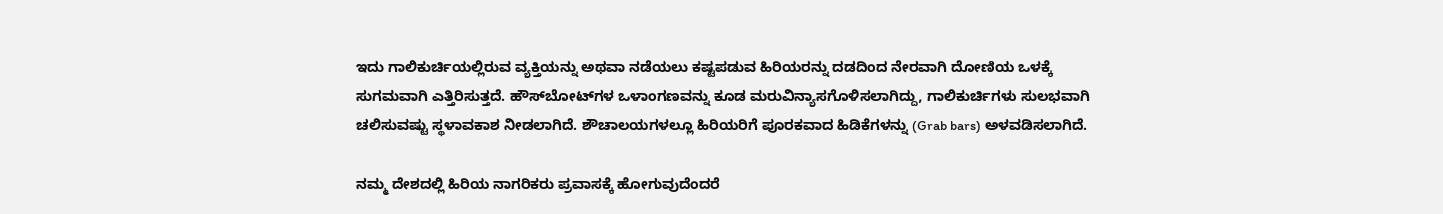ಇದು ಗಾಲಿಕುರ್ಚಿಯಲ್ಲಿರುವ ವ್ಯಕ್ತಿಯನ್ನು ಅಥವಾ ನಡೆಯಲು ಕಷ್ಟಪಡುವ ಹಿರಿಯರನ್ನು ದಡದಿಂದ ನೇರವಾಗಿ ದೋಣಿಯ ಒಳಕ್ಕೆ ಸುಗಮವಾಗಿ ಎತ್ತಿರಿಸುತ್ತದೆ. ಹೌಸ್‌ಬೋಟ್‌ಗಳ ಒಳಾಂಗಣವನ್ನು ಕೂಡ ಮರುವಿನ್ಯಾಸಗೊಳಿಸಲಾಗಿದ್ದು, ಗಾಲಿಕುರ್ಚಿಗಳು ಸುಲಭವಾಗಿ ಚಲಿಸುವಷ್ಟು ಸ್ಥಳಾವಕಾಶ ನೀಡಲಾಗಿದೆ. ಶೌಚಾಲಯಗಳಲ್ಲೂ ಹಿರಿಯರಿಗೆ ಪೂರಕವಾದ ಹಿಡಿಕೆಗಳನ್ನು (Grab bars) ಅಳವಡಿಸಲಾಗಿದೆ.

ನಮ್ಮ ದೇಶದಲ್ಲಿ ಹಿರಿಯ ನಾಗರಿಕರು ಪ್ರವಾಸಕ್ಕೆ ಹೋಗುವುದೆಂದರೆ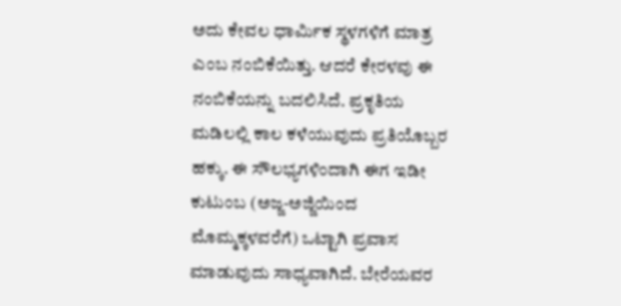ಅದು ಕೇವಲ ಧಾರ್ಮಿಕ ಸ್ಥಳಗಳಿಗೆ ಮಾತ್ರ ಎಂಬ ನಂಬಿಕೆಯಿತ್ತು. ಆದರೆ ಕೇರಳವು ಈ ನಂಬಿಕೆಯನ್ನು ಬದಲಿಸಿದೆ. ಪ್ರಕೃತಿಯ ಮಡಿಲಲ್ಲಿ ಕಾಲ ಕಳೆಯುವುದು ಪ್ರತಿಯೊಬ್ಬರ ಹಕ್ಕು. ಈ ಸೌಲಭ್ಯಗಳಿಂದಾಗಿ ಈಗ ಇಡೀ ಕುಟುಂಬ (ಅಜ್ಜ-ಅಜ್ಜಿಯಿಂದ ಮೊಮ್ಮಕ್ಕಳವರೆಗೆ) ಒಟ್ಟಾಗಿ ಪ್ರವಾಸ ಮಾಡುವುದು ಸಾಧ್ಯವಾಗಿದೆ. ಬೇರೆಯವರ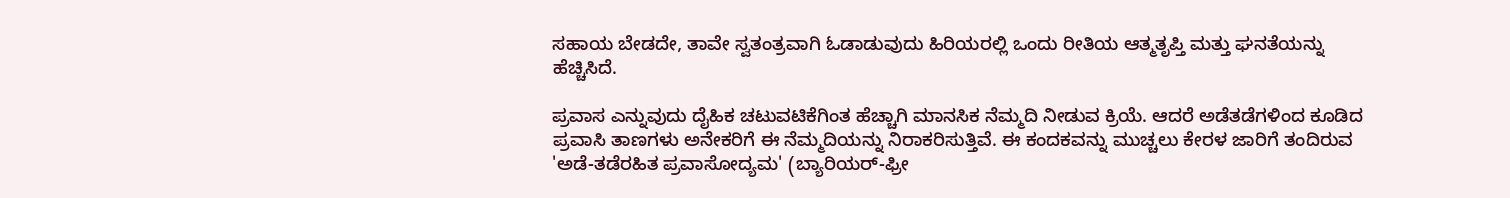ಸಹಾಯ ಬೇಡದೇ, ತಾವೇ ಸ್ವತಂತ್ರವಾಗಿ ಓಡಾಡುವುದು ಹಿರಿಯರಲ್ಲಿ ಒಂದು ರೀತಿಯ ಆತ್ಮತೃಪ್ತಿ ಮತ್ತು ಘನತೆಯನ್ನು ಹೆಚ್ಚಿಸಿದೆ.

ಪ್ರವಾಸ ಎನ್ನುವುದು ದೈಹಿಕ ಚಟುವಟಿಕೆಗಿಂತ ಹೆಚ್ಚಾಗಿ ಮಾನಸಿಕ ನೆಮ್ಮದಿ ನೀಡುವ ಕ್ರಿಯೆ. ಆದರೆ ಅಡೆತಡೆಗಳಿಂದ ಕೂಡಿದ ಪ್ರವಾಸಿ ತಾಣಗಳು ಅನೇಕರಿಗೆ ಈ ನೆಮ್ಮದಿಯನ್ನು ನಿರಾಕರಿಸುತ್ತಿವೆ. ಈ ಕಂದಕವನ್ನು ಮುಚ್ಚಲು ಕೇರಳ ಜಾರಿಗೆ ತಂದಿರುವ 'ಅಡೆ-ತಡೆರಹಿತ ಪ್ರವಾಸೋದ್ಯಮ' (ಬ್ಯಾರಿಯರ್-ಫ್ರೀ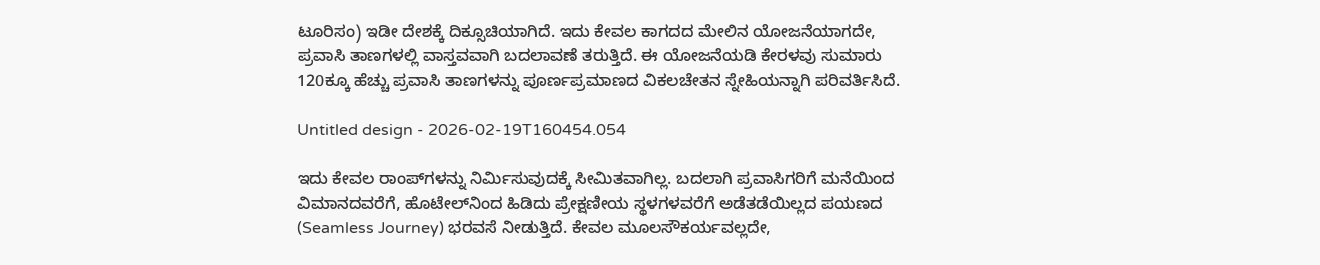ಟೂರಿಸಂ) ಇಡೀ ದೇಶಕ್ಕೆ ದಿಕ್ಸೂಚಿಯಾಗಿದೆ. ಇದು ಕೇವಲ ಕಾಗದದ ಮೇಲಿನ ಯೋಜನೆಯಾಗದೇ, ಪ್ರವಾಸಿ ತಾಣಗಳಲ್ಲಿ ವಾಸ್ತವವಾಗಿ ಬದಲಾವಣೆ ತರುತ್ತಿದೆ. ಈ ಯೋಜನೆಯಡಿ ಕೇರಳವು ಸುಮಾರು 120ಕ್ಕೂ ಹೆಚ್ಚು ಪ್ರವಾಸಿ ತಾಣಗಳನ್ನು ಪೂರ್ಣಪ್ರಮಾಣದ ವಿಕಲಚೇತನ ಸ್ನೇಹಿಯನ್ನಾಗಿ ಪರಿವರ್ತಿಸಿದೆ.

Untitled design - 2026-02-19T160454.054

ಇದು ಕೇವಲ ರಾಂಪ್‌ಗಳನ್ನು ನಿರ್ಮಿಸುವುದಕ್ಕೆ ಸೀಮಿತವಾಗಿಲ್ಲ. ಬದಲಾಗಿ ಪ್ರವಾಸಿಗರಿಗೆ ಮನೆಯಿಂದ ವಿಮಾನದವರೆಗೆ, ಹೊಟೇಲ್‌ನಿಂದ ಹಿಡಿದು ಪ್ರೇಕ್ಷಣೀಯ ಸ್ಥಳಗಳವರೆಗೆ ಅಡೆತಡೆಯಿಲ್ಲದ ಪಯಣದ (Seamless Journey) ಭರವಸೆ ನೀಡುತ್ತಿದೆ. ಕೇವಲ ಮೂಲಸೌಕರ್ಯವಲ್ಲದೇ,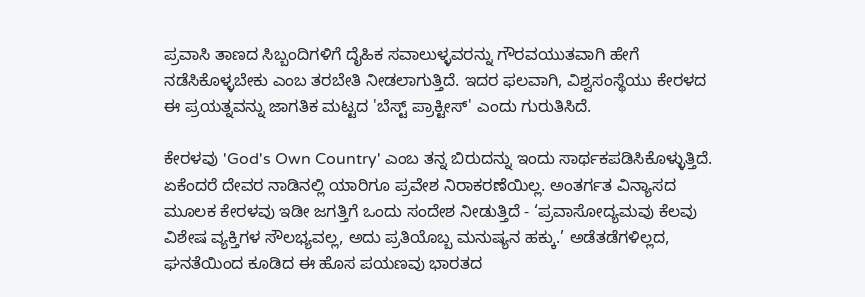ಪ್ರವಾಸಿ ತಾಣದ ಸಿಬ್ಬಂದಿಗಳಿಗೆ ದೈಹಿಕ ಸವಾಲುಳ್ಳವರನ್ನು ಗೌರವಯುತವಾಗಿ ಹೇಗೆ ನಡೆಸಿಕೊಳ್ಳಬೇಕು ಎಂಬ ತರಬೇತಿ ನೀಡಲಾಗುತ್ತಿದೆ. ಇದರ ಫಲವಾಗಿ, ವಿಶ್ವಸಂಸ್ಥೆಯು ಕೇರಳದ ಈ ಪ್ರಯತ್ನವನ್ನು ಜಾಗತಿಕ ಮಟ್ಟದ 'ಬೆಸ್ಟ್ ಪ್ರಾಕ್ಟೀಸ್' ಎಂದು ಗುರುತಿಸಿದೆ.

ಕೇರಳವು 'God's Own Country' ಎಂಬ ತನ್ನ ಬಿರುದನ್ನು ಇಂದು ಸಾರ್ಥಕಪಡಿಸಿಕೊಳ್ಳುತ್ತಿದೆ. ಏಕೆಂದರೆ ದೇವರ ನಾಡಿನಲ್ಲಿ ಯಾರಿಗೂ ಪ್ರವೇಶ ನಿರಾಕರಣೆಯಿಲ್ಲ. ಅಂತರ್ಗತ ವಿನ್ಯಾಸದ ಮೂಲಕ ಕೇರಳವು ಇಡೀ ಜಗತ್ತಿಗೆ ಒಂದು ಸಂದೇಶ ನೀಡುತ್ತಿದೆ - ‘ಪ್ರವಾಸೋದ್ಯಮವು ಕೆಲವು ವಿಶೇಷ ವ್ಯಕ್ತಿಗಳ ಸೌಲಭ್ಯವಲ್ಲ, ಅದು ಪ್ರತಿಯೊಬ್ಬ ಮನುಷ್ಯನ ಹಕ್ಕು.’ ಅಡೆತಡೆಗಳಿಲ್ಲದ, ಘನತೆಯಿಂದ ಕೂಡಿದ ಈ ಹೊಸ ಪಯಣವು ಭಾರತದ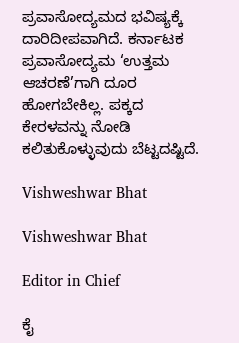ಪ್ರವಾಸೋದ್ಯಮದ ಭವಿಷ್ಯಕ್ಕೆ ದಾರಿದೀಪವಾಗಿದೆ. ಕರ್ನಾಟಕ ಪ್ರವಾಸೋದ್ಯಮ ‘ಉತ್ತಮ ಆಚರಣೆ’ಗಾಗಿ ದೂರ ಹೋಗಬೇಕಿಲ್ಲ. ಪಕ್ಕದ ಕೇರಳವನ್ನು ನೋಡಿ ಕಲಿತುಕೊಳ್ಳುವುದು ಬೆಟ್ಟದಷ್ಟಿದೆ.

Vishweshwar Bhat

Vishweshwar Bhat

Editor in Chief

ಕೈ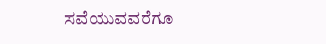ಸವೆಯುವವರೆಗೂ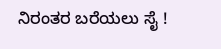ನಿರಂತರ ಬರೆಯಲು ಸೈ !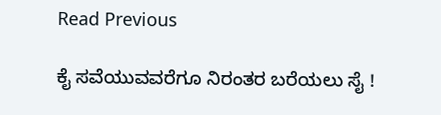Read Previous

ಕೈ ಸವೆಯುವವರೆಗೂ ನಿರಂತರ ಬರೆಯಲು ಸೈ !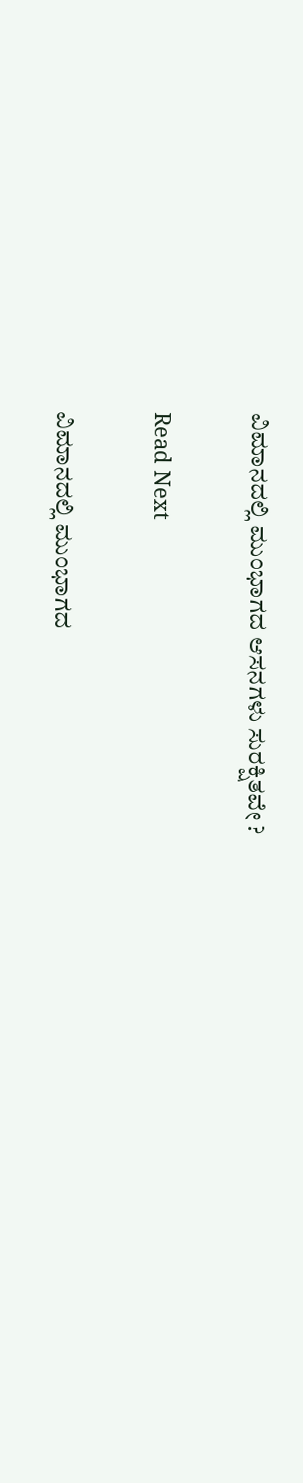ವಿಮಾನದಲ್ಲಿ ಮುಂಭಾಗದ ಆಸನಗಳು ಸುರಕ್ಷಿತವೇ ?

Read Next

ವಿಮಾನದಲ್ಲಿ ಮುಂಭಾಗದ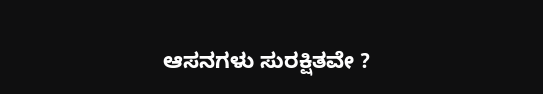ಆಸನಗಳು ಸುರಕ್ಷಿತವೇ ?